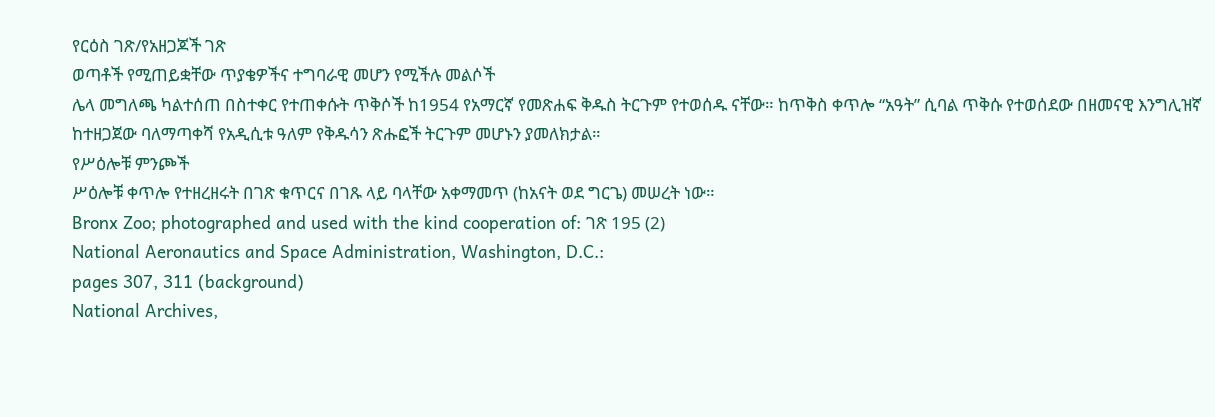የርዕስ ገጽ/የአዘጋጆች ገጽ
ወጣቶች የሚጠይቋቸው ጥያቄዎችና ተግባራዊ መሆን የሚችሉ መልሶች
ሌላ መግለጫ ካልተሰጠ በስተቀር የተጠቀሱት ጥቅሶች ከ1954 የአማርኛ የመጽሐፍ ቅዱስ ትርጉም የተወሰዱ ናቸው። ከጥቅስ ቀጥሎ “አዓት” ሲባል ጥቅሱ የተወሰደው በዘመናዊ እንግሊዝኛ ከተዘጋጀው ባለማጣቀሻ የአዲሲቱ ዓለም የቅዱሳን ጽሑፎች ትርጉም መሆኑን ያመለክታል።
የሥዕሎቹ ምንጮች
ሥዕሎቹ ቀጥሎ የተዘረዘሩት በገጽ ቁጥርና በገጹ ላይ ባላቸው አቀማመጥ (ከአናት ወደ ግርጌ) መሠረት ነው።
Bronx Zoo; photographed and used with the kind cooperation of: ገጽ 195 (2)
National Aeronautics and Space Administration, Washington, D.C.:
pages 307, 311 (background)
National Archives,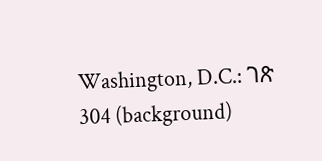Washington, D.C.: ገጽ 304 (background)